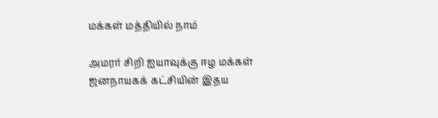மக்கள் மத்தியில் நாம்

அமரர் சிறி ஐயாவுக்கு ஈழ மக்கள் ஜனநாயகக் கட்சியின் இதய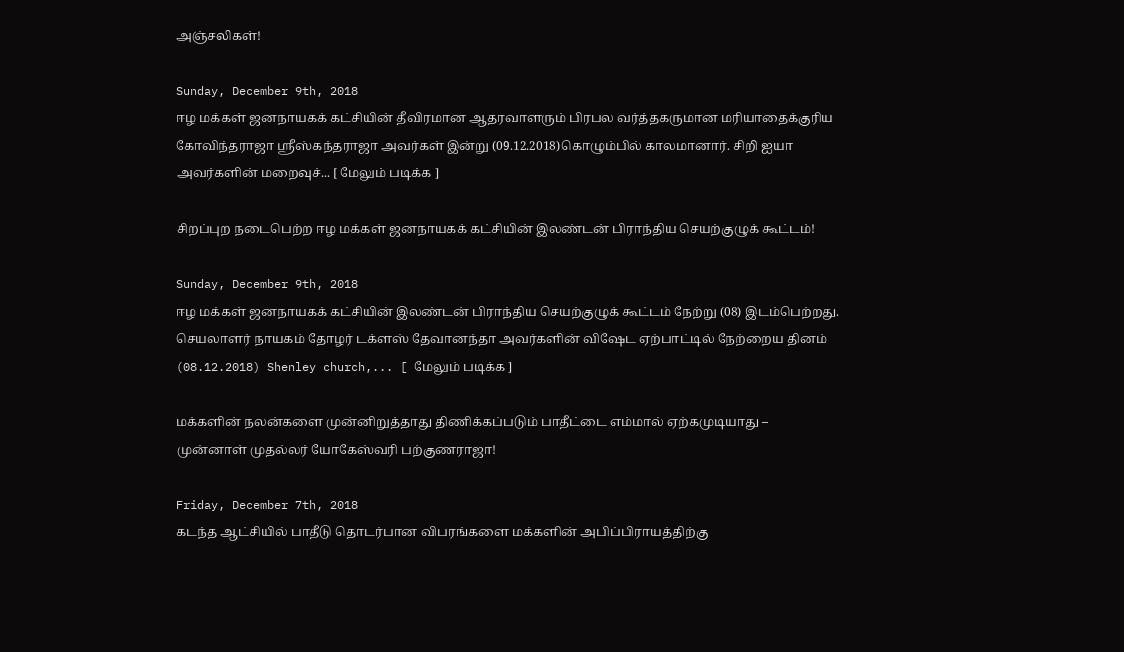அஞ்சலிகள்!

Sunday, December 9th, 2018
ஈழ மக்கள் ஜனநாயகக் கட்சியின் தீவிரமான ஆதரவாளரும் பிரபல வர்த்தகருமான மரியாதைக்குரிய கோவிந்தராஜா ஶ்ரீஸ்கந்தராஜா அவர்கள் இன்று (09.12.2018)கொழும்பில் காலமானார். சிறி ஐயா அவர்களின் மறைவுச்... [ மேலும் படிக்க ]

சிறப்புற நடைபெற்ற ஈழ மக்கள் ஜனநாயகக் கட்சியின் இலண்டன் பிராந்திய செயற்குழுக் கூட்டம்!

Sunday, December 9th, 2018
ஈழ மக்கள் ஜனநாயகக் கட்சியின் இலண்டன் பிராந்திய செயற்குழுக் கூட்டம் நேற்று (08) இடம்பெற்றது. செயலாளர் நாயகம் தோழர் டக்ளஸ் தேவானந்தா அவர்களின் விஷேட ஏற்பாட்டில் நேற்றைய தினம் (08.12.2018) Shenley church,... [ மேலும் படிக்க ]

மக்களின் நலன்களை முன்னிறுத்தாது திணிக்கப்படும் பாதீட்டை எம்மால் ஏற்கமுடியாது – முன்னாள் முதல்லர் யோகேஸ்வரி பற்குணராஜா!

Friday, December 7th, 2018
கடந்த ஆட்சியில் பாதீடு தொடர்பான விபரங்களை மக்களின் அபிப்பிராயத்திற்கு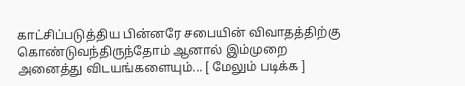காட்சிப்படுத்திய பின்னரே சபையின் விவாதத்திற்கு கொண்டுவந்திருந்தோம் ஆனால் இம்முறை அனைத்து விடயங்களையும்... [ மேலும் படிக்க ]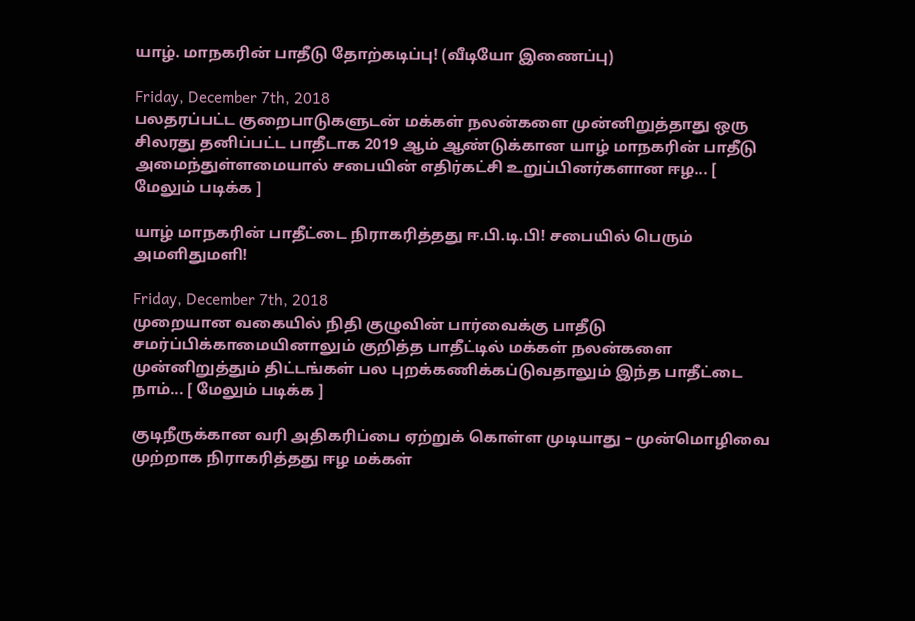யாழ். மாநகரின் பாதீடு தோற்கடிப்பு! (வீடியோ இணைப்பு)

Friday, December 7th, 2018
பலதரப்பட்ட குறைபாடுகளுடன் மக்கள் நலன்களை முன்னிறுத்தாது ஒரு சிலரது தனிப்பட்ட பாதீடாக 2019 ஆம் ஆண்டுக்கான யாழ் மாநகரின் பாதீடு அமைந்துள்ளமையால் சபையின் எதிர்கட்சி உறுப்பினர்களான ஈழ... [ மேலும் படிக்க ]

யாழ் மாநகரின் பாதீட்டை நிராகரித்தது ஈ.பி.டி.பி! சபையில் பெரும் அமளிதுமளி!

Friday, December 7th, 2018
முறையான வகையில் நிதி குழுவின் பார்வைக்கு பாதீடு சமர்ப்பிக்காமையினாலும் குறித்த பாதீட்டில் மக்கள் நலன்களை முன்னிறுத்தும் திட்டங்கள் பல புறக்கணிக்கப்டுவதாலும் இந்த பாதீட்டை நாம்... [ மேலும் படிக்க ]

குடிநீருக்கான வரி அதிகரிப்பை ஏற்றுக் கொள்ள முடியாது – முன்மொழிவை முற்றாக நிராகரித்தது ஈழ மக்கள்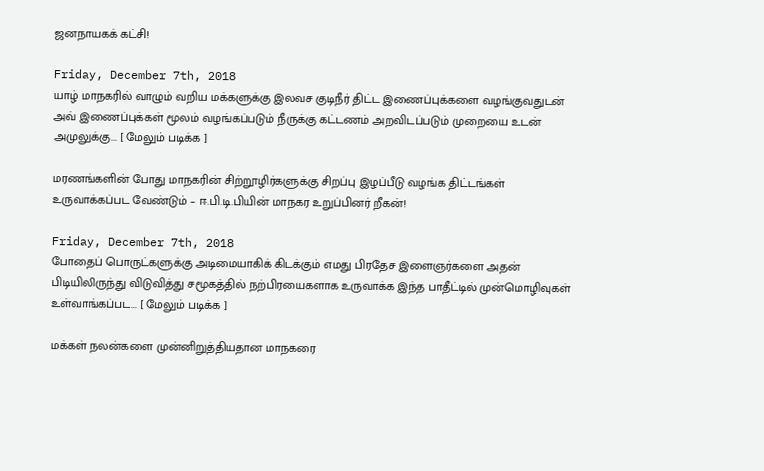ஜனநாயகக் கட்சி!

Friday, December 7th, 2018
யாழ் மாநகரில் வாழும் வறிய மக்களுக்கு இலவச குடிநீர் திட்ட இணைப்புக்களை வழங்குவதுடன் அவ் இணைப்புக்கள் மூலம் வழங்கப்படும் நீருக்கு கட்டணம் அறவிடப்படும் முறையை உடன் அமுலுக்கு... [ மேலும் படிக்க ]

மரணங்களின் போது மாநகரின் சிற்றூழிர்களுக்கு சிறப்பு இழப்பீடு வழங்க திட்டங்கள் உருவாக்கப்பட வேண்டும் – ஈ.பி.டி.பியின் மாநகர உறுப்பினர் றீகன்!

Friday, December 7th, 2018
போதைப் பொருட்களுக்கு அடிமையாகிக் கிடக்கும் எமது பிரதேச இளைஞர்களை அதன் பிடியிலிருந்து விடுவித்து சமூகத்தில் நற்பிரயைகளாக உருவாக்க இந்த பாதீட்டில் முன்மொழிவுகள் உள்வாங்கப்பட... [ மேலும் படிக்க ]

மக்கள் நலன்களை முன்னிறுத்தியதான மாநகரை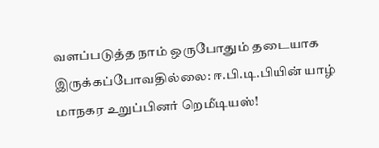வளப்படுத்த நாம் ஒருபோதும் தடையாக இருக்கப்போவதில்லை: ஈ.பி.டி.பியின் யாழ் மாநகர உறுப்பினர் றெமீடியஸ்!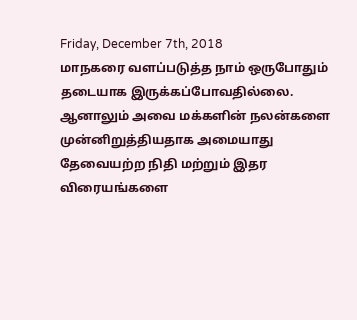Friday, December 7th, 2018
மாநகரை வளப்படுத்த நாம் ஒருபோதும் தடையாக இருக்கப்போவதில்லை. ஆனாலும் அவை மக்களின் நலன்களை முன்னிறுத்தியதாக அமையாது  தேவையற்ற நிதி மற்றும் இதர விரையங்களை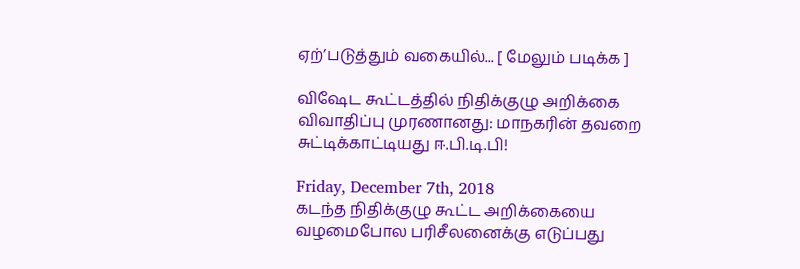ஏற்’படுத்தும் வகையில்... [ மேலும் படிக்க ]

விஷேட கூட்டத்தில் நிதிக்குழு அறிக்கை விவாதிப்பு முரணானது: மாநகரின் தவறை சுட்டிக்காட்டியது ஈ.பி.டி.பி!

Friday, December 7th, 2018
கடந்த நிதிக்குழு கூட்ட அறிக்கையை வழமைபோல பரிசீலனைக்கு எடுப்பது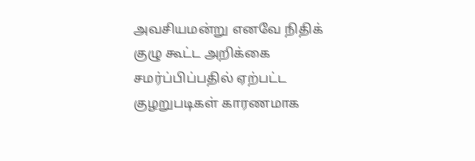அவசியமன்று எனவே நிதிக் குழு கூட்ட அறிக்கை சமர்ப்பிப்பதில் ஏற்பட்ட குழறுபடிகள் காரணமாக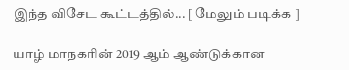இந்த விசேட கூட்டத்தில்... [ மேலும் படிக்க ]

யாழ் மாநகரின் 2019 ஆம் ஆண்டுக்கான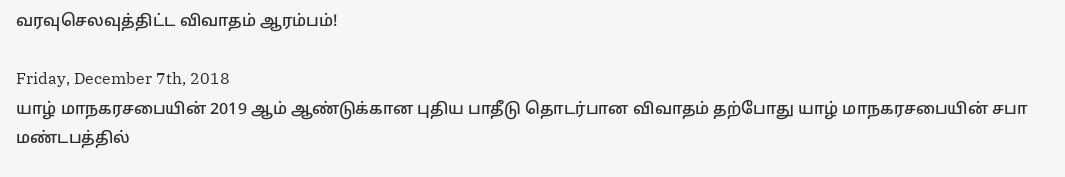வரவுசெலவுத்திட்ட விவாதம் ஆரம்பம்!

Friday, December 7th, 2018
யாழ் மாநகரசபையின் 2019 ஆம் ஆண்டுக்கான புதிய பாதீடு தொடர்பான விவாதம் தற்போது யாழ் மாநகரசபையின் சபா மண்டபத்தில்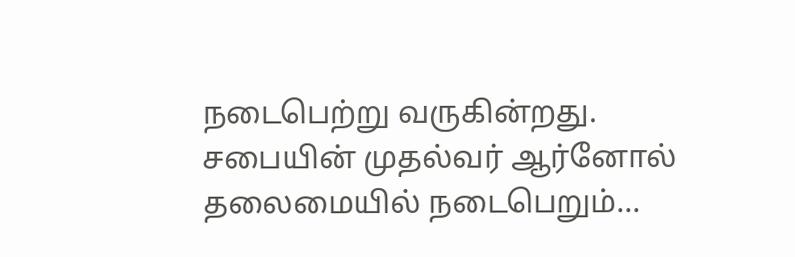நடைபெற்று வருகின்றது. சபையின் முதல்வர் ஆர்னோல் தலைமையில் நடைபெறும்...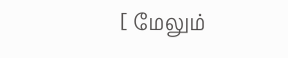[ மேலும்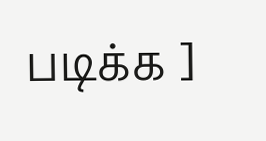படிக்க ]